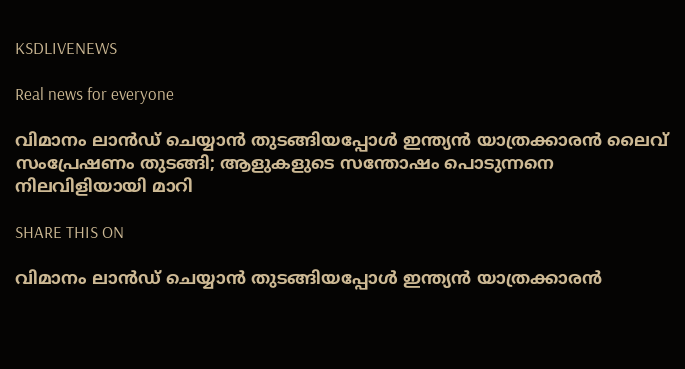KSDLIVENEWS

Real news for everyone

വിമാനം ലാന്‍ഡ് ചെയ്യാന്‍ തുടങ്ങിയപ്പോള്‍ ഇന്ത്യന്‍ യാത്രക്കാരന്‍ ലൈവ് സംപ്രേഷണം തുടങ്ങി; ആളുകളുടെ സന്തോഷം പൊടുന്നനെ നിലവിളിയായി മാറി

SHARE THIS ON

വിമാനം ലാന്‍ഡ് ചെയ്യാന്‍ തുടങ്ങിയപ്പോള്‍ ഇന്ത്യന്‍ യാത്രക്കാരന്‍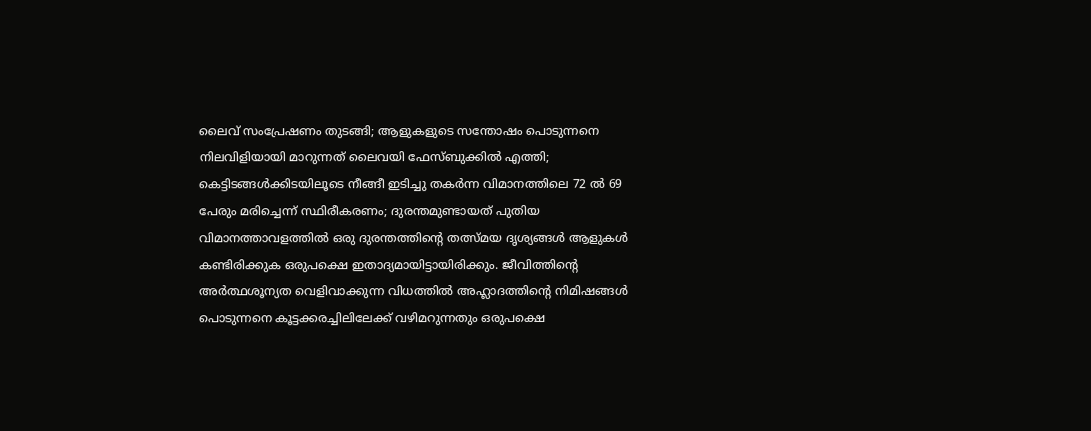ലൈവ് സംപ്രേഷണം തുടങ്ങി; ആളുകളുടെ സന്തോഷം പൊടുന്നനെ നിലവിളിയായി മാറുന്നത് ലൈവയി ഫേസ്‌ബുക്കില്‍ എത്തി; കെട്ടിടങ്ങള്‍ക്കിടയിലൂടെ നീങ്ങീ ഇടിച്ചു തകര്‍ന്ന വിമാനത്തിലെ 72 ല്‍ 69 പേരും മരിച്ചെന്ന് സ്ഥിരീകരണം; ദുരന്തമുണ്ടായത് പുതിയ വിമാനത്താവളത്തില്‍ ഒരു ദുരന്തത്തിന്റെ തത്സ്മയ ദൃശ്യങ്ങള്‍ ആളുകള്‍ കണ്ടിരിക്കുക ഒരുപക്ഷെ ഇതാദ്യമായിട്ടായിരിക്കും. ജീവിത്തിന്റെ അര്‍ത്ഥശൂന്യത വെളിവാക്കുന്ന വിധത്തില്‍ അഹ്ലാദത്തിന്റെ നിമിഷങ്ങള്‍ പൊടുന്നനെ കൂട്ടക്കരച്ചിലിലേക്ക് വഴിമറുന്നതും ഒരുപക്ഷെ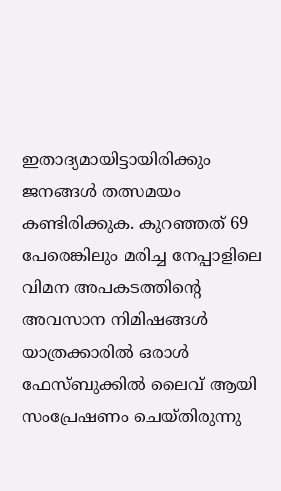ഇതാദ്യമായിട്ടായിരിക്കും ജനങ്ങള്‍ തത്സമയം കണ്ടിരിക്കുക. കുറഞ്ഞത് 69 പേരെങ്കിലും മരിച്ച നേപ്പാളിലെ വിമന അപകടത്തിന്റെ അവസാന നിമിഷങ്ങള്‍ യാത്രക്കാരില്‍ ഒരാള്‍ ഫേസ്‌ബുക്കില്‍ ലൈവ് ആയി സംപ്രേഷണം ചെയ്തിരുന്നു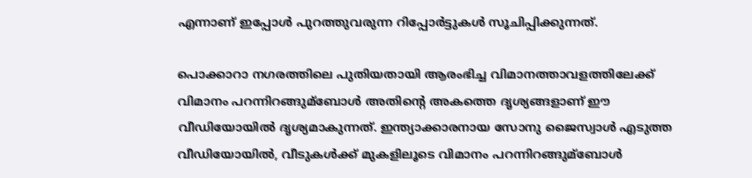എന്നാണ് ഇപ്പോള്‍ പുറത്തുവരുന്ന റിപ്പോര്‍ട്ടുകള്‍ സൂചിപ്പിക്കുന്നത്.

പൊക്കാറാ നഗരത്തിലെ പുതിയതായി ആരംഭിച്ച വിമാനത്താവളത്തിലേക്ക് വിമാനം പറന്നിറങ്ങുമ്ബോള്‍ അതിന്റെ അകത്തെ ദൃശ്യങ്ങളാണ് ഈ വീഡിയോയില്‍ ദൃശ്യമാകുന്നത്. ഇന്ത്യാക്കാരനായ സോനു ജൈസ്വാള്‍ എടുത്ത വീഡിയോയില്‍, വീടുകള്‍ക്ക് മുകളിലൂടെ വിമാനം പറന്നിറങ്ങുമ്ബോള്‍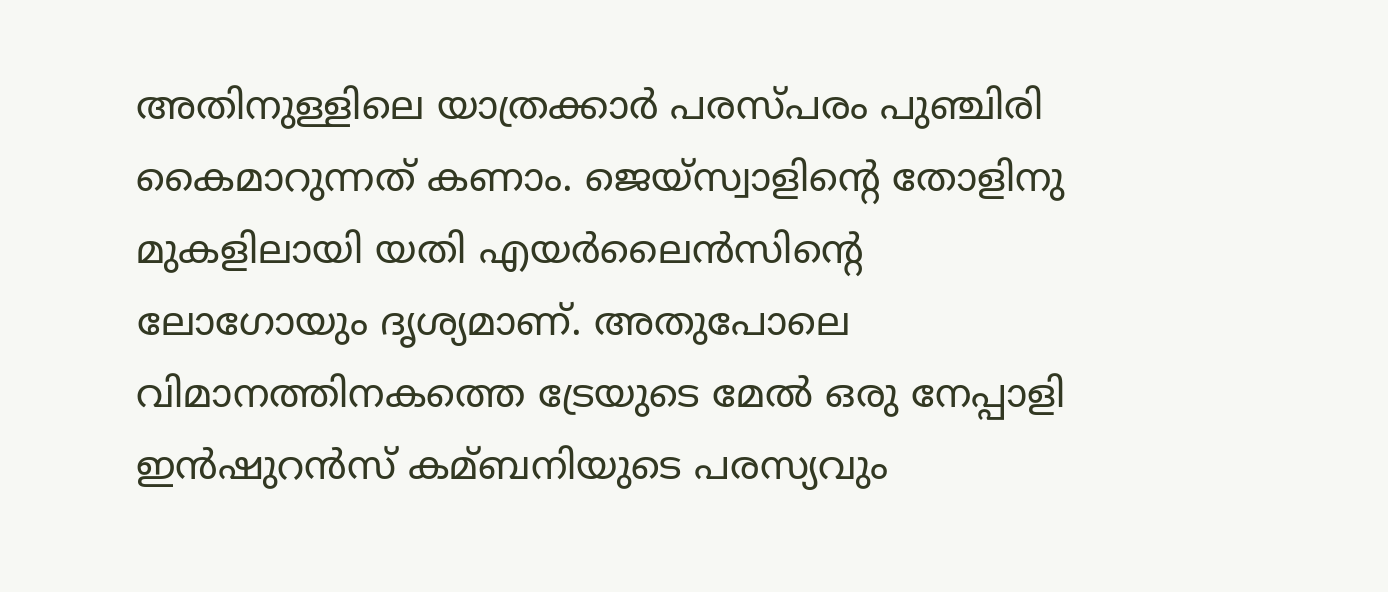അതിനുള്ളിലെ യാത്രക്കാര്‍ പരസ്പരം പുഞ്ചിരി കൈമാറുന്നത് കണാം. ജെയ്സ്വാളിന്റെ തോളിനു മുകളിലായി യതി എയര്‍ലൈന്‍സിന്റെ ലോഗോയും ദൃശ്യമാണ്. അതുപോലെ വിമാനത്തിനകത്തെ ട്രേയുടെ മേല്‍ ഒരു നേപ്പാളി ഇന്‍ഷുറന്‍സ് കമ്ബനിയുടെ പരസ്യവും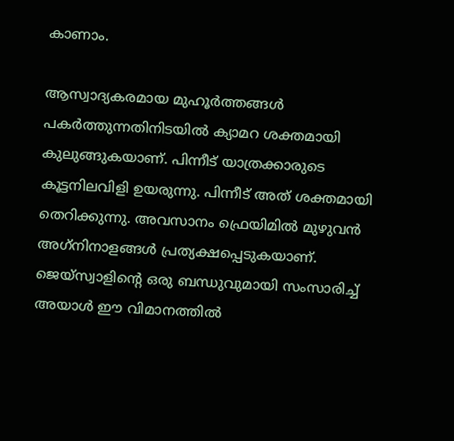കാണാം.

ആസ്വാദ്യകരമായ മുഹൂര്‍ത്തങ്ങള്‍ പകര്‍ത്തുന്നതിനിടയില്‍ ക്യാമറ ശക്തമായി കുലുങ്ങുകയാണ്. പിന്നീട് യാത്രക്കാരുടെ കൂട്ടനിലവിളി ഉയരുന്നു. പിന്നീട് അത് ശക്തമായി തെറിക്കുന്നു. അവസാനം ഫ്രെയിമില്‍ മുഴുവന്‍ അഗ്‌നിനാളങ്ങള്‍ പ്രത്യക്ഷപ്പെടുകയാണ്. ജെയ്സ്വാളിന്റെ ഒരു ബന്ധുവുമായി സംസാരിച്ച്‌ അയാള്‍ ഈ വിമാനത്തില്‍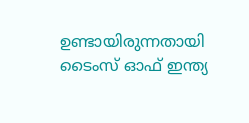ഉണ്ടായിരുന്നതായി ടൈംസ് ഓഫ് ഇന്ത്യ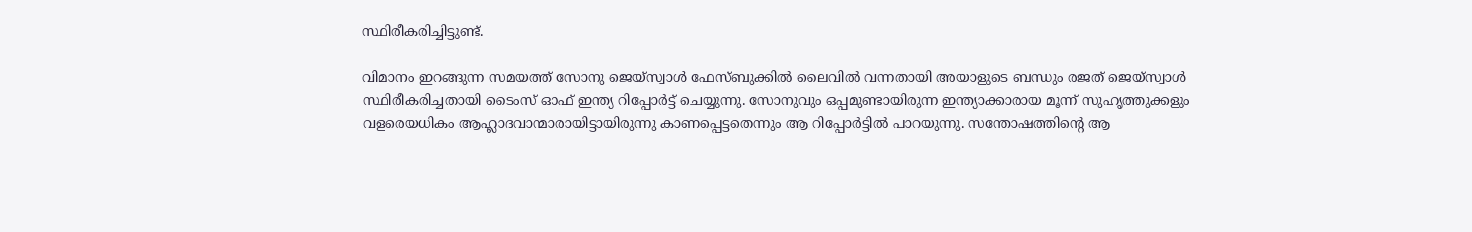സ്ഥിരീകരിച്ചിട്ടുണ്ട്.

വിമാനം ഇറങ്ങുന്ന സമയത്ത് സോനു ജെയ്സ്വാള്‍ ഫേസ്‌ബുക്കില്‍ ലൈവില്‍ വന്നതായി അയാളുടെ ബന്ധും രജത് ജെയ്സ്വാള്‍ സ്ഥിരീകരിച്ചതായി ടൈംസ് ഓഫ് ഇന്ത്യ റിപ്പോര്‍ട്ട് ചെയ്യുന്നു. സോനുവും ഒപ്പമുണ്ടായിരുന്ന ഇന്ത്യാക്കാരായ മൂന്ന് സുഹൃത്തുക്കളും വളരെയധികം ആഹ്ലാദവാന്മാരായിട്ടായിരുന്നു കാണപ്പെട്ടതെന്നും ആ റിപ്പോര്‍ട്ടില്‍ പാറയുന്നു. സന്തോഷത്തിന്റെ ആ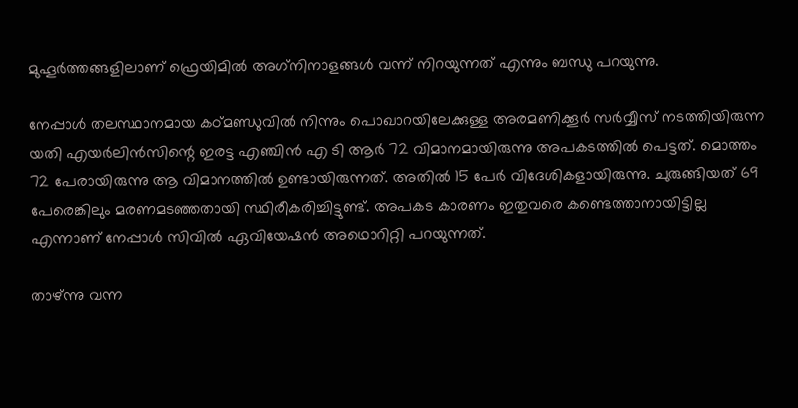മുഹൂര്‍ത്തങ്ങളിലാണ് ഫ്രെയിമില്‍ അഗ്‌നിനാളങ്ങള്‍ വന്ന് നിറയുന്നത് എന്നും ബന്ധു പറയുന്നു.

നേപ്പാള്‍ തലസ്ഥാനമായ കഠ്മണ്ഡുവില്‍ നിന്നും പൊഖാറയിലേക്കുള്ള അരമണിക്കൂര്‍ സര്‍വ്വീസ് നടത്തിയിരുന്ന യതി എയര്‍ലിന്‍സിന്റെ ഇരട്ട എഞ്ചിന്‍ എ ടി ആര്‍ 72 വിമാനമായിരുന്നു അപകടത്തില്‍ പെട്ടത്. മൊത്തം 72 പേരായിരുന്നു ആ വിമാനത്തില്‍ ഉണ്ടായിരുന്നത്. അതില്‍ 15 പേര്‍ വിദേശികളായിരുന്നു. ചുരുങ്ങിയത് 69 പേരെങ്കിലും മരണമടഞ്ഞതായി സ്ഥിരീകരിച്ചിട്ടുണ്ട്. അപകട കാരണം ഇതുവരെ കണ്ടെത്താനായിട്ടില്ല എന്നാണ് നേപ്പാള്‍ സിവില്‍ ഏവിയേഷന്‍ അഥൊറിറ്റി പറയുന്നത്.

താഴ്ന്നു വന്ന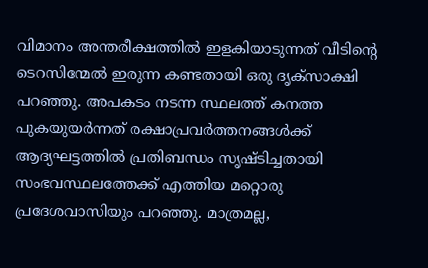വിമാനം അന്തരീക്ഷത്തില്‍ ഇളകിയാടുന്നത് വീടിന്റെ ടെറസിന്മേല്‍ ഇരുന്ന കണ്ടതായി ഒരു ദൃക്സാക്ഷി പറഞ്ഞു. അപകടം നടന്ന സ്ഥലത്ത് കനത്ത പുകയുയര്‍ന്നത് രക്ഷാപ്രവര്‍ത്തനങ്ങള്‍ക്ക് ആദ്യഘട്ടത്തില്‍ പ്രതിബന്ധം സൃഷ്ടിച്ചതായി സംഭവസ്ഥലത്തേക്ക് എത്തിയ മറ്റൊരു പ്രദേശവാസിയും പറഞ്ഞു. മാത്രമല്ല,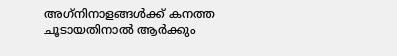അഗ്‌നിനാളങ്ങള്‍ക്ക് കനത്ത ചൂടായതിനാല്‍ ആര്‍ക്കും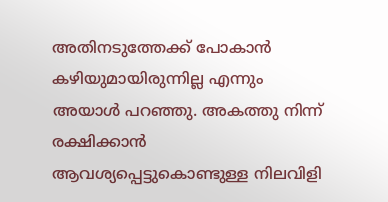അതിനടുത്തേക്ക് പോകാന്‍ കഴിയുമായിരുന്നില്ല എന്നും അയാള്‍ പറഞ്ഞു. അകത്തു നിന്ന് രക്ഷിക്കാന്‍ ആവശ്യപ്പെട്ടുകൊണ്ടുള്ള നിലവിളി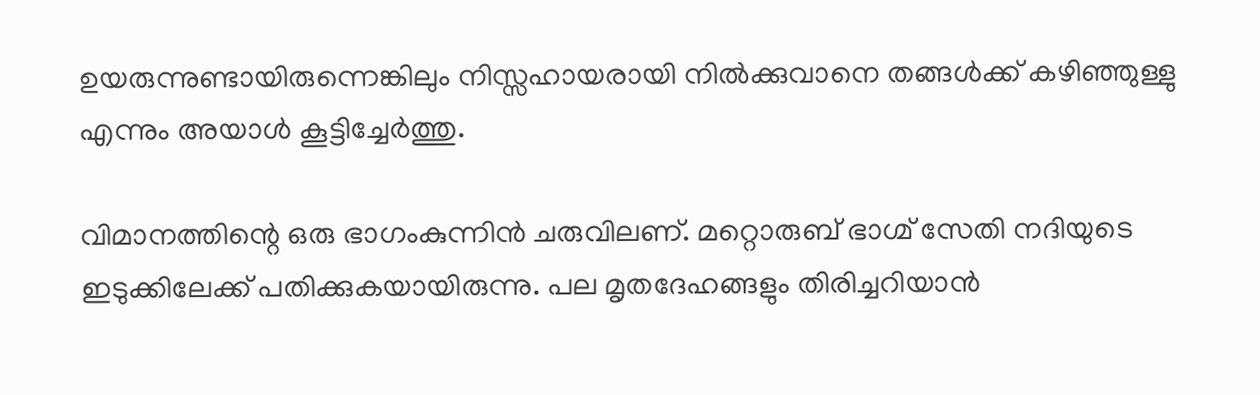ഉയരുന്നുണ്ടായിരുന്നെങ്കിലും നിസ്സഹായരായി നില്‍ക്കുവാനെ തങ്ങള്‍ക്ക് കഴിഞ്ഞുള്ളു എന്നും അയാള്‍ കൂട്ടിച്ചേര്‍ത്തു.

വിമാനത്തിന്റെ ഒരു ഭാഗംകുന്നിന്‍ ചരുവിലണ്. മറ്റൊരുബ് ഭാഗ്മ് സേതി നദിയുടെ ഇടുക്കിലേക്ക് പതിക്കുകയായിരുന്നു. പല മൃതദേഹങ്ങളും തിരിച്ചറിയാന്‍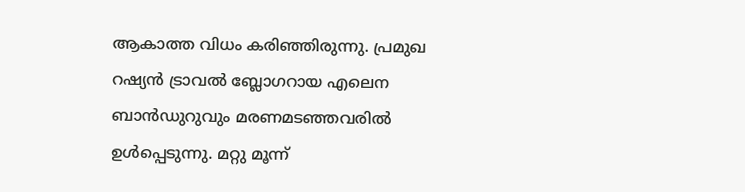ആകാത്ത വിധം കരിഞ്ഞിരുന്നു. പ്രമുഖ റഷ്യന്‍ ട്രാവല്‍ ബ്ലോഗറായ എലെന ബാന്‍ഡുറുവും മരണമടഞ്ഞവരില്‍ ഉള്‍പ്പെടുന്നു. മറ്റു മൂന്ന്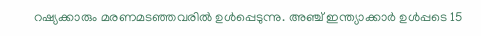റഷ്യക്കാരും മരണമടഞ്ഞവരില്‍ ഉള്‍പ്പെടുന്നു. അഞ്ച് ഇന്ത്യാക്കാര്‍ ഉള്‍പ്പടെ 15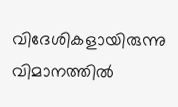വിദേശികളായിരുന്നു വിമാനത്തില്‍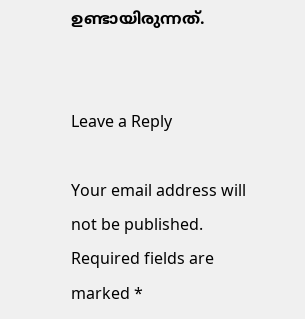ഉണ്ടായിരുന്നത്.


Leave a Reply

Your email address will not be published. Required fields are marked *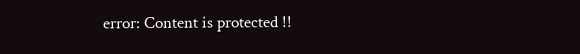error: Content is protected !!